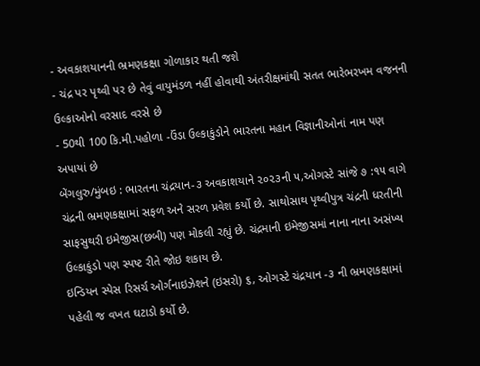- અવકાશયાનની ભ્રમણકક્ષા ગોળાકાર થતી જશે
- ચંદ્ર પર પૃથ્વી પર છે તેવું વાયુમંડળ નહીં હોવાથી અંતરીક્ષમાંથી સતત ભારેભરખમ વજનની ઉલ્કાઓનો વરસાદ વરસે છે
- 50થી 100 કિ.મી.પહોળા -ઉંડા ઉલ્કાકુંડોને ભારતના મહાન વિજ્ઞાનીઓનાં નામ પણ અપાયાં છે
બેંગલુરુ/મુંબઇ : ભારતના ચંદ્રયાન-૩ અવકાશયાને ૨૦૨૩ની ૫,ઓગસ્ટે સાંજે ૭ :૧૫ વાગે ચંદ્રની ભ્રમણકક્ષામાં સફળ અને સરળ પ્રવેશ કર્યો છે. સાથોસાથ પૃથ્વીપુત્ર ચંદ્રની ધરતીની સાફસુથરી ઇમેજીસ(છબી) પણ મોકલી રહ્યું છે. ચંદ્રમાની ઇમેજીસમાં નાના નાના અસંખ્ય ઉલ્કાકુંડો પણ સ્પષ્ટ રીતે જોઇ શકાય છે.
ઇન્ડિયન સ્પેસ રિસર્ચ ઓર્ગનાઇઝેશને (ઇસરો) ૬, ઓગસ્ટે ચંદ્રયાન -૩ ની ભ્રમણકક્ષામાં પહેલી જ વખત ઘટાડો કર્યો છે.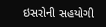ઇસરોની સહયોગી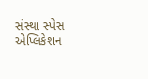સંસ્થા સ્પેસ એપ્લિકેશન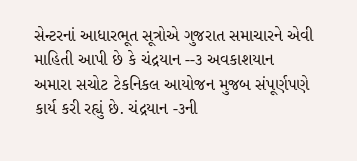સેન્ટરનાં આધારભૂત સૂત્રોએ ગુજરાત સમાચારને એવી માહિતી આપી છે કે ચંદ્રયાન --૩ અવકાશયાન અમારા સચોટ ટેકનિકલ આયોજન મુજબ સંપૂર્ણપણે કાર્ય કરી રહ્યું છે. ચંદ્રયાન -૩ની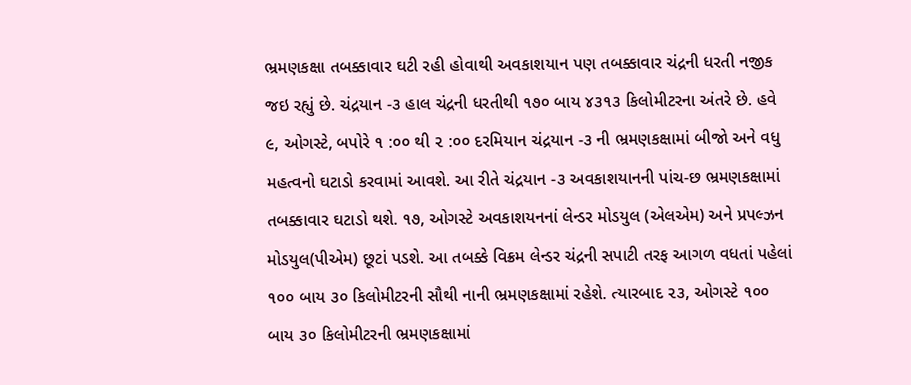ભ્રમણકક્ષા તબક્કાવાર ઘટી રહી હોવાથી અવકાશયાન પણ તબક્કાવાર ચંદ્રની ધરતી નજીક જઇ રહ્યું છે. ચંદ્રયાન -૩ હાલ ચંદ્રની ધરતીથી ૧૭૦ બાય ૪૩૧૩ કિલોમીટરના અંતરે છે. હવે ૯, ઓગસ્ટે, બપોરે ૧ :૦૦ થી ૨ :૦૦ દરમિયાન ચંદ્રયાન -૩ ની ભ્રમણકક્ષામાં બીજો અને વધુ મહત્વનો ઘટાડો કરવામાં આવશે. આ રીતે ચંદ્રયાન -૩ અવકાશયાનની પાંચ-છ ભ્રમણકક્ષામાં તબક્કાવાર ઘટાડો થશે. ૧૭, ઓગસ્ટે અવકાશયનનાં લેન્ડર મોડયુલ (એલએમ) અને પ્રપલ્ઝન મોડયુલ(પીએમ) છૂટાં પડશે. આ તબક્કે વિક્રમ લેન્ડર ચંદ્રની સપાટી તરફ આગળ વધતાં પહેલાં ૧૦૦ બાય ૩૦ કિલોમીટરની સૌથી નાની ભ્રમણકક્ષામાં રહેશે. ત્યારબાદ ૨૩, ઓગસ્ટે ૧૦૦ બાય ૩૦ કિલોમીટરની ભ્રમણકક્ષામાં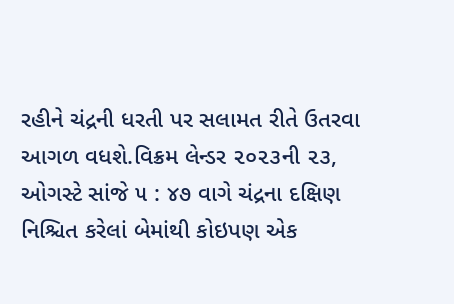રહીને ચંદ્રની ધરતી પર સલામત રીતે ઉતરવા આગળ વધશે.વિક્રમ લેન્ડર ૨૦૨૩ની ૨૩, ઓગસ્ટે સાંજે ૫ : ૪૭ વાગે ચંદ્રના દક્ષિણ નિશ્ચિત કરેલાં બેમાંથી કોઇપણ એક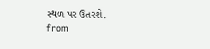સ્થળ પર ઉતરશે.
from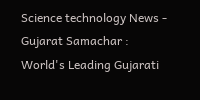Science technology News - Gujarat Samachar : World's Leading Gujarati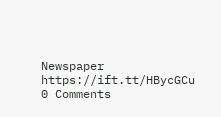Newspaper https://ift.tt/HBycGCu
0 Comments